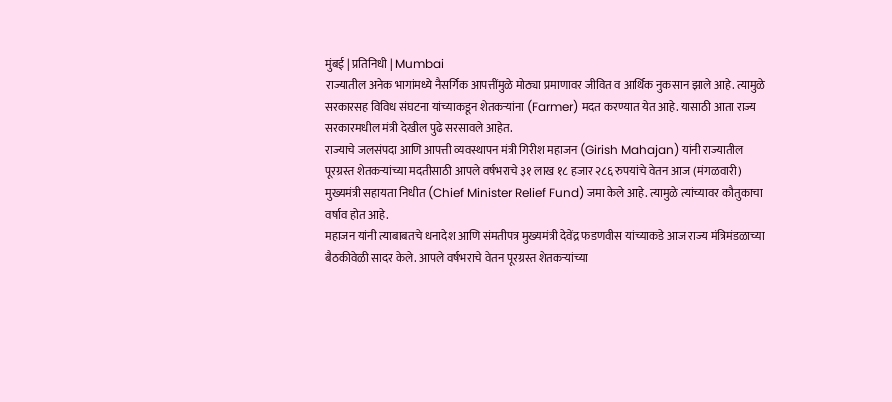मुंबई | प्रतिनिधी | Mumbai
राज्यातील अनेक भागांमध्ये नैसर्गिक आपत्तींमुळे मोठ्या प्रमाणावर जीवित व आर्थिक नुकसान झाले आहे. त्यामुळे सरकारसह विविध संघटना यांच्याकडून शेतकऱ्यांना (Farmer) मदत करण्यात येत आहे. यासाठी आता राज्य सरकारमधील मंत्री देखील पुढे सरसावले आहेत.
राज्याचे जलसंपदा आणि आपत्ती व्यवस्थापन मंत्री गिरीश महाजन (Girish Mahajan) यांनी राज्यातील पूरग्रस्त शेतकऱ्यांच्या मदतीसाठी आपले वर्षभराचे ३१ लाख १८ हजार २८६ रुपयांचे वेतन आज (मंगळवारी) मुख्यमंत्री सहायता निधीत (Chief Minister Relief Fund) जमा केले आहे. त्यामुळे त्यांच्यावर कौतुकाचा वर्षाव होत आहे.
महाजन यांनी त्याबाबतचे धनादेश आणि संमतीपत्र मुख्यमंत्री देवेंद्र फडणवीस यांच्याकडे आज राज्य मंत्रिमंडळाच्या बैठकीवेळी सादर केले. आपले वर्षभराचे वेतन पूरग्रस्त शेतकऱ्यांच्या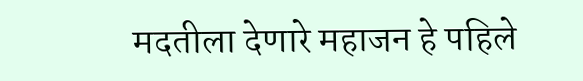मदतीला देणारे महाजन हे पहिले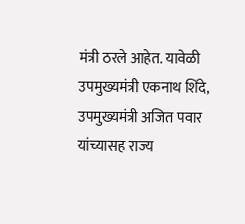मंत्री ठरले आहेत. यावेळी उपमुख्यमंत्री एकनाथ शिंदे, उपमुख्यमंत्री अजित पवार यांच्यासह राज्य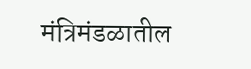मंत्रिमंडळातील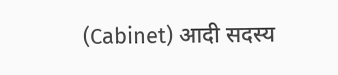(Cabinet) आदी सदस्य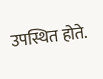उपस्थित होते.